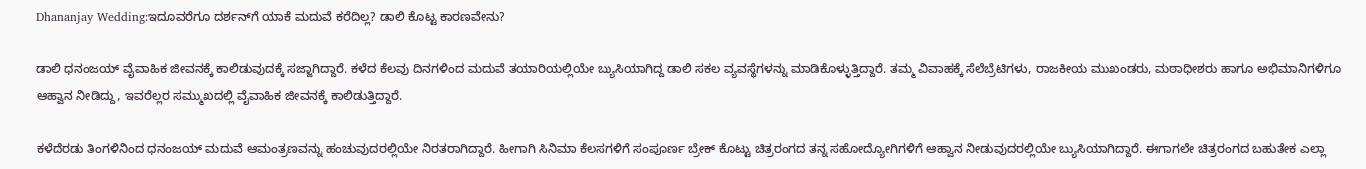Dhananjay Wedding:ಇದೂವರೆಗೂ ದರ್ಶನ್‌ಗೆ ಯಾಕೆ ಮದುವೆ ಕರೆದಿಲ್ಲ? ಡಾಲಿ ಕೊಟ್ಟ ಕಾರಣವೇನು?

ಡಾಲಿ ಧನಂಜಯ್ ವೈವಾಹಿಕ ಜೀವನಕ್ಕೆ ಕಾಲಿಡುವುದಕ್ಕೆ ಸಜ್ಜಾಗಿದ್ದಾರೆ. ಕಳೆದ ಕೆಲವು ದಿನಗಳಿಂದ ಮದುವೆ ತಯಾರಿಯಲ್ಲಿಯೇ ಬ್ಯುಸಿಯಾಗಿದ್ದ ಡಾಲಿ ಸಕಲ ವ್ಯವಸ್ಥೆಗಳನ್ನು ಮಾಡಿಕೊಳ್ಳುತ್ತಿದ್ದಾರೆ. ತಮ್ಮ ವಿವಾಹಕ್ಕೆ ಸೆಲೆಬ್ರೆಟಿಗಳು, ರಾಜಕೀಯ ಮುಖಂಡರು, ಮಠಾಧೀಶರು ಹಾಗೂ ಅಭಿಮಾನಿಗಳಿಗೂ ಆಹ್ವಾನ ನೀಡಿದ್ದು, ಇವರೆಲ್ಲರ ಸಮ್ಮುಖದಲ್ಲಿ ವೈವಾಹಿಕ ಜೀವನಕ್ಕೆ ಕಾಲಿಡುತ್ತಿದ್ದಾರೆ.

ಕಳೆದೆರಡು ತಿಂಗಳಿನಿಂದ ಧನಂಜಯ್ ಮದುವೆ ಆಮಂತ್ರಣವನ್ನು ಹಂಚುವುದರಲ್ಲಿಯೇ ನಿರತರಾಗಿದ್ದಾರೆ. ಹೀಗಾಗಿ ಸಿನಿಮಾ ಕೆಲಸಗಳಿಗೆ ಸಂಪೂರ್ಣ ಬ್ರೇಕ್ ಕೊಟ್ಟು ಚಿತ್ರರಂಗದ ತನ್ನ ಸಹೋದ್ಯೋಗಿಗಳಿಗೆ ಆಹ್ವಾನ ನೀಡುವುದರಲ್ಲಿಯೇ ಬ್ಯುಸಿಯಾಗಿದ್ದಾರೆ. ಈಗಾಗಲೇ ಚಿತ್ರರಂಗದ ಬಹುತೇಕ ಎಲ್ಲಾ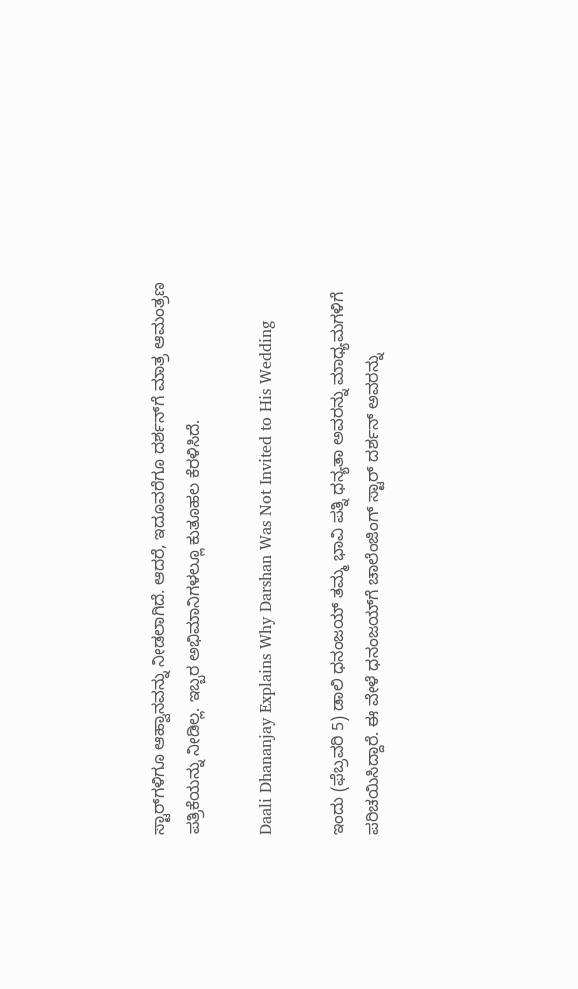ಸ್ಟಾರ್‌ಗಳಿಗೂ ಆಹ್ವಾನವನ್ನು ನೀಡಲಾಗಿದೆ. ಆದರೆ, ಇದೂವರೆಗೂ ದರ್ಶನ್‌ಗೆ ಮಾತ್ರ ಆಮಂತ್ರಣ ಪತ್ರಿಕೆಯನ್ನು ನೀಡಿಲ್ಲ. ಇಬ್ಬರ ಅಭಿಮಾನಿಗಳಲ್ಲೂ ಕುತೂಹಲ ಕೆರಳಿಸಿದೆ.

Daali Dhananjay Explains Why Darshan Was Not Invited to His Wedding

ಇಂದು (ಫೆಬ್ರವರಿ 5) ಡಾಲಿ ಧನಂಜಯ್ ತಮ್ಮ ಭಾವಿ ಪತ್ನಿ ಧನ್ಯತಾ ಅವರನ್ನು ಮಾಧ್ಯಮಗಳಿಗೆ ಪರಿಚಯಿಸಿದ್ದಾರೆ. ಈ ವೇಳೆ ಧನಂಜಯ್‌ಗೆ ಚಾಲೆಂಜಿಂಗ್ ಸ್ಟಾರ್ ದರ್ಶನ್ ಅವರನ್ನು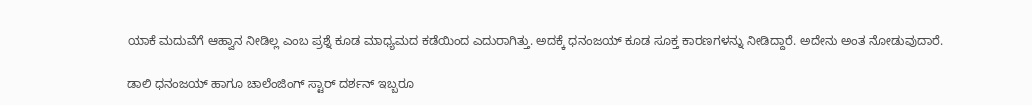ಯಾಕೆ ಮದುವೆಗೆ ಆಹ್ವಾನ ನೀಡಿಲ್ಲ ಎಂಬ ಪ್ರಶ್ನೆ ಕೂಡ ಮಾಧ್ಯಮದ ಕಡೆಯಿಂದ ಎದುರಾಗಿತ್ತು. ಅದಕ್ಕೆ ಧನಂಜಯ್ ಕೂಡ ಸೂಕ್ತ ಕಾರಣಗಳನ್ನು ನೀಡಿದ್ದಾರೆ. ಅದೇನು ಅಂತ ನೋಡುವುದಾರೆ.

ಡಾಲಿ ಧನಂಜಯ್ ಹಾಗೂ ಚಾಲೆಂಜಿಂಗ್ ಸ್ಟಾರ್ ದರ್ಶನ್ ಇಬ್ಬರೂ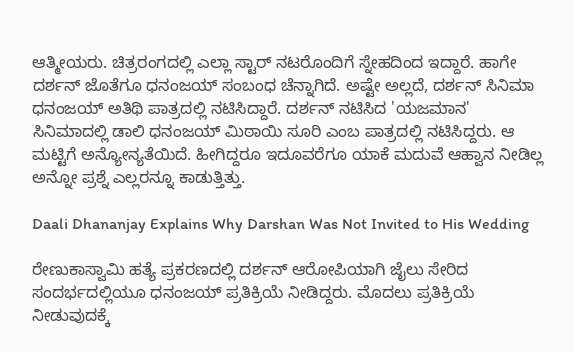ಆತ್ಮೀಯರು. ಚಿತ್ರರಂಗದಲ್ಲಿ ಎಲ್ಲಾ ಸ್ಟಾರ್ ನಟರೊಂದಿಗೆ ಸ್ನೇಹದಿಂದ ಇದ್ದಾರೆ. ಹಾಗೇ ದರ್ಶನ್ ಜೊತೆಗೂ ಧನಂಜಯ್ ಸಂಬಂಧ ಚೆನ್ನಾಗಿದೆ. ಅಷ್ಟೇ ಅಲ್ಲದೆ, ದರ್ಶನ್ ಸಿನಿಮಾ ಧನಂಜಯ್ ಅತಿಥಿ ಪಾತ್ರದಲ್ಲಿ ನಟಿಸಿದ್ದಾರೆ. ದರ್ಶನ್ ನಟಿಸಿದ 'ಯಜಮಾನ' ಸಿನಿಮಾದಲ್ಲಿ ಡಾಲಿ ಧನಂಜಯ್ ಮಿಠಾಯಿ ಸೂರಿ ಎಂಬ ಪಾತ್ರದಲ್ಲಿ ನಟಿಸಿದ್ದರು. ಆ ಮಟ್ಟಿಗೆ ಅನ್ಯೋನ್ಯತೆಯಿದೆ. ಹೀಗಿದ್ದರೂ ಇದೂವರೆಗೂ ಯಾಕೆ ಮದುವೆ ಆಹ್ವಾನ ನೀಡಿಲ್ಲ ಅನ್ನೋ ಪ್ರಶ್ನೆ ಎಲ್ಲರನ್ನೂ ಕಾಡುತ್ತಿತ್ತು.

Daali Dhananjay Explains Why Darshan Was Not Invited to His Wedding

ರೇಣುಕಾಸ್ವಾಮಿ ಹತ್ಯೆ ಪ್ರಕರಣದಲ್ಲಿ ದರ್ಶನ್ ಆರೋಪಿಯಾಗಿ ಜೈಲು ಸೇರಿದ ಸಂದರ್ಭದಲ್ಲಿಯೂ ಧನಂಜಯ್ ಪ್ರತಿಕ್ರಿಯೆ ನೀಡಿದ್ದರು. ಮೊದಲು ಪ್ರತಿಕ್ರಿಯೆ ನೀಡುವುದಕ್ಕೆ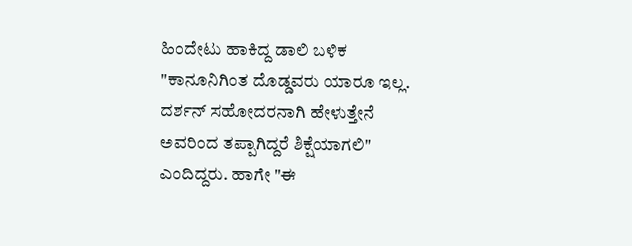ಹಿಂದೇಟು ಹಾಕಿದ್ದ ಡಾಲಿ ಬಳಿಕ "ಕಾನೂನಿಗಿಂತ ದೊಡ್ಡವರು ಯಾರೂ ಇಲ್ಲ. ದರ್ಶನ್ ಸಹೋದರನಾಗಿ ಹೇಳುತ್ತೇನೆ ಅವರಿಂದ ತಪ್ಪಾಗಿದ್ದರೆ ಶಿಕ್ಷೆಯಾಗಲಿ" ಎಂದಿದ್ದರು. ಹಾಗೇ "ಈ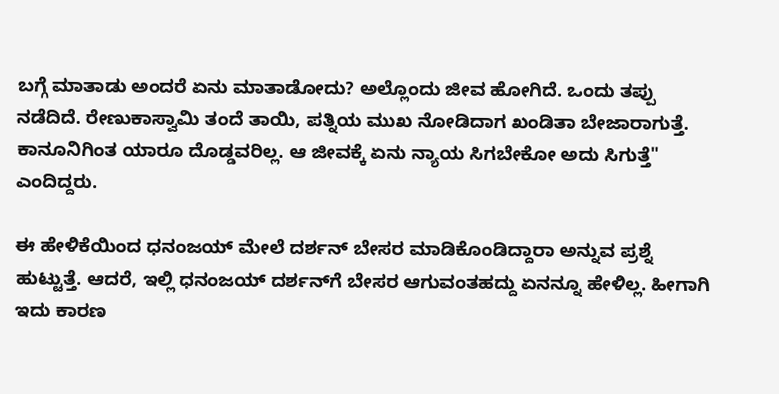ಬಗ್ಗೆ ಮಾತಾಡು ಅಂದರೆ ಏನು ಮಾತಾಡೋದು? ಅಲ್ಲೊಂದು ಜೀವ ಹೋಗಿದೆ. ಒಂದು ತಪ್ಪು ನಡೆದಿದೆ. ರೇಣುಕಾಸ್ವಾಮಿ ತಂದೆ ತಾಯಿ, ಪತ್ನಿಯ ಮುಖ ನೋಡಿದಾಗ ಖಂಡಿತಾ ಬೇಜಾರಾಗುತ್ತೆ. ಕಾನೂನಿಗಿಂತ ಯಾರೂ ದೊಡ್ಡವರಿಲ್ಲ. ಆ ಜೀವಕ್ಕೆ ಏನು ನ್ಯಾಯ ಸಿಗಬೇಕೋ ಅದು ಸಿಗುತ್ತೆ" ಎಂದಿದ್ದರು.

ಈ ಹೇಳಿಕೆಯಿಂದ ಧನಂಜಯ್ ಮೇಲೆ ದರ್ಶನ್ ಬೇಸರ ಮಾಡಿಕೊಂಡಿದ್ದಾರಾ ಅನ್ನುವ ಪ್ರಶ್ನೆ ಹುಟ್ಟುತ್ತೆ. ಆದರೆ, ಇಲ್ಲಿ ಧನಂಜಯ್ ದರ್ಶನ್‌ಗೆ ಬೇಸರ ಆಗುವಂತಹದ್ದು ಏನನ್ನೂ ಹೇಳಿಲ್ಲ. ಹೀಗಾಗಿ ಇದು ಕಾರಣ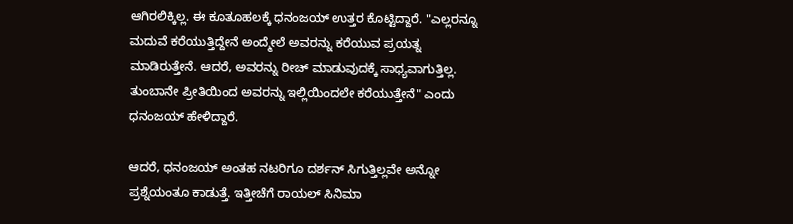ಆಗಿರಲಿಕ್ಕಿಲ್ಲ. ಈ ಕೂತೂಹಲಕ್ಕೆ ಧನಂಜಯ್ ಉತ್ತರ ಕೊಟ್ಟಿದ್ದಾರೆ. "ಎಲ್ಲರನ್ನೂ ಮದುವೆ ಕರೆಯುತ್ತಿದ್ದೇನೆ ಅಂದ್ಮೇಲೆ ಅವರನ್ನು ಕರೆಯುವ ಪ್ರಯತ್ನ ಮಾಡಿರುತ್ತೇನೆ. ಆದರೆ, ಅವರನ್ನು ರೀಚ್ ಮಾಡುವುದಕ್ಕೆ ಸಾಧ್ಯವಾಗುತ್ತಿಲ್ಲ. ತುಂಬಾನೇ ಪ್ರೀತಿಯಿಂದ ಅವರನ್ನು ಇಲ್ಲಿಯಿಂದಲೇ ಕರೆಯುತ್ತೇನೆ" ಎಂದು ಧನಂಜಯ್ ಹೇಳಿದ್ದಾರೆ.

ಆದರೆ, ಧನಂಜಯ್ ಅಂತಹ ನಟರಿಗೂ ದರ್ಶನ್ ಸಿಗುತ್ತಿಲ್ಲವೇ ಅನ್ನೋ ಪ್ರಶ್ನೆಯಂತೂ ಕಾಡುತ್ತೆ. ಇತ್ತೀಚೆಗೆ ರಾಯಲ್ ಸಿನಿಮಾ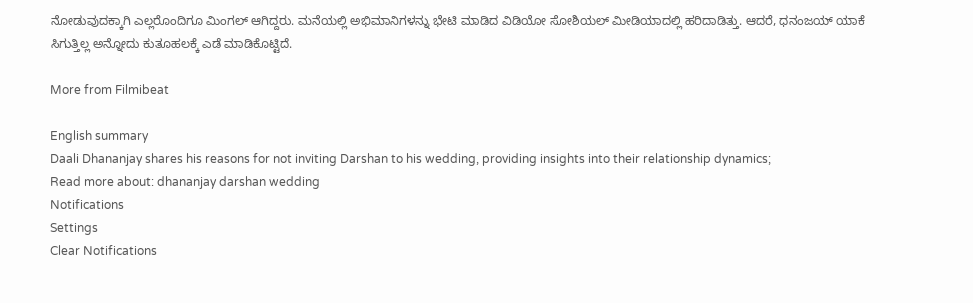ನೋಡುವುದಕ್ಕಾಗಿ ಎಲ್ಲರೊಂದಿಗೂ ಮಿಂಗಲ್ ಆಗಿದ್ದರು. ಮನೆಯಲ್ಲಿ ಅಭಿಮಾನಿಗಳನ್ನು ಭೇಟಿ ಮಾಡಿದ ವಿಡಿಯೋ ಸೋಶಿಯಲ್ ಮೀಡಿಯಾದಲ್ಲಿ ಹರಿದಾಡಿತ್ತು. ಆದರೆ, ಧನಂಜಯ್ ಯಾಕೆ ಸಿಗುತ್ತಿಲ್ಲ ಅನ್ನೋದು ಕುತೂಹಲಕ್ಕೆ ಎಡೆ ಮಾಡಿಕೊಟ್ಟಿದೆ.

More from Filmibeat

English summary
Daali Dhananjay shares his reasons for not inviting Darshan to his wedding, providing insights into their relationship dynamics;
Read more about: dhananjay darshan wedding
Notifications
Settings
Clear Notifications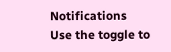Notifications
Use the toggle to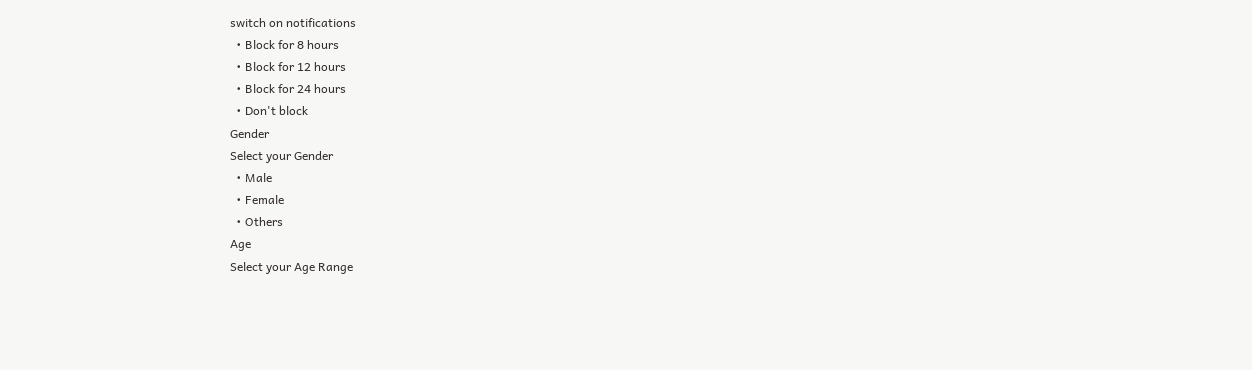switch on notifications
  • Block for 8 hours
  • Block for 12 hours
  • Block for 24 hours
  • Don't block
Gender
Select your Gender
  • Male
  • Female
  • Others
Age
Select your Age Range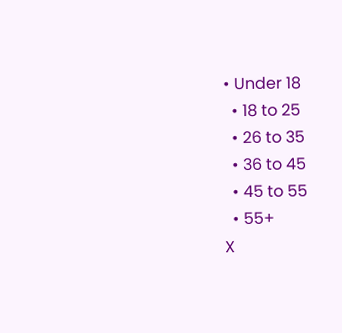• Under 18
  • 18 to 25
  • 26 to 35
  • 36 to 45
  • 45 to 55
  • 55+
X